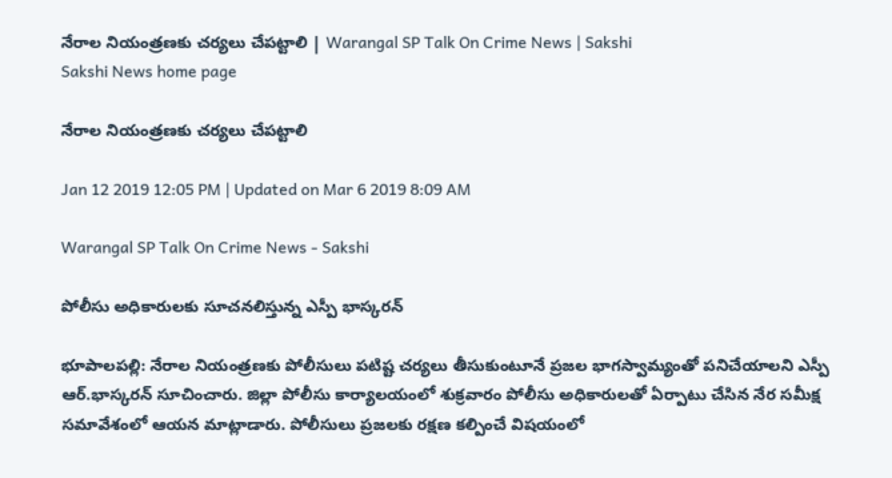నేరాల నియంత్రణకు చర్యలు చేపట్టాలి | Warangal SP Talk On Crime News | Sakshi
Sakshi News home page

నేరాల నియంత్రణకు చర్యలు చేపట్టాలి

Jan 12 2019 12:05 PM | Updated on Mar 6 2019 8:09 AM

Warangal SP Talk On Crime News - Sakshi

పోలీసు అధికారులకు సూచనలిస్తున్న ఎస్పీ భాస్కరన్‌

భూపాలపల్లి: నేరాల నియంత్రణకు పోలీసులు పటిష్ట చర్యలు తీసుకుంటూనే ప్రజల భాగస్వామ్యంతో పనిచేయాలని ఎస్పీ ఆర్‌.భాస్కరన్‌ సూచించారు. జిల్లా పోలీసు కార్యాలయంలో శుక్రవారం పోలీసు అధికారులతో ఏర్పాటు చేసిన నేర సమీక్ష సమావేశంలో ఆయన మాట్లాడారు. పోలీసులు ప్రజలకు రక్షణ కల్పించే విషయంలో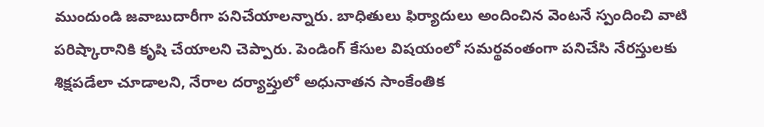ముందుండి జవాబుదారీగా పనిచేయాలన్నారు. బాధితులు ఫిర్యాదులు అందించిన వెంటనే స్పందించి వాటి పరిష్కారానికి కృషి చేయాలని చెప్పారు. పెండింగ్‌ కేసుల విషయంలో సమర్థవంతంగా పనిచేసి నేరస్తులకు శిక్షపడేలా చూడాలని, నేరాల దర్యాప్తులో అధునాతన సాంకేంతిక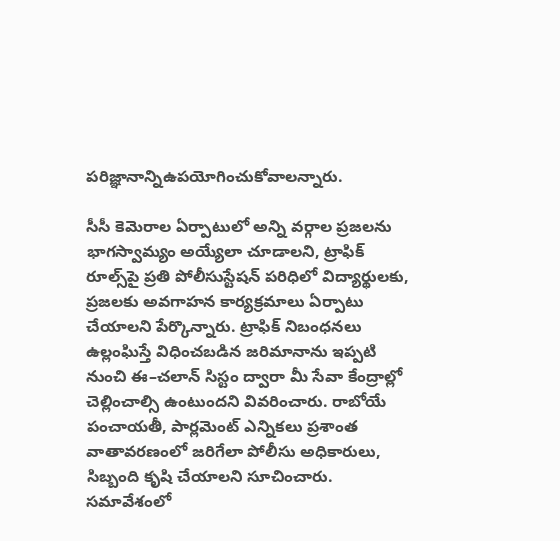పరిజ్ఞానాన్నిఉపయోగించుకోవాలన్నారు.

సీసీ కెమెరాల ఏర్పాటులో అన్ని వర్గాల ప్రజలను భాగస్వామ్యం అయ్యేలా చూడాలని, ట్రాఫిక్‌ రూల్స్‌పై ప్రతి పోలీసుస్టేషన్‌ పరిధిలో విద్యార్థులకు, ప్రజలకు అవగాహన కార్యక్రమాలు ఏర్పాటు చేయాలని పేర్కొన్నారు. ట్రాఫిక్‌ నిబంధనలు ఉల్లంఘిస్తే విధించబడిన జరిమానాను ఇప్పటి నుంచి ఈ–చలాన్‌ సిస్టం ద్వారా మీ సేవా కేంద్రాల్లో చెల్లించాల్సి ఉంటుందని వివరించారు. రాబోయే పంచాయతీ, పార్లమెంట్‌ ఎన్నికలు ప్రశాంత వాతావరణంలో జరిగేలా పోలీసు అధికారులు, సిబ్బంది కృషి చేయాలని సూచించారు. సమావేశంలో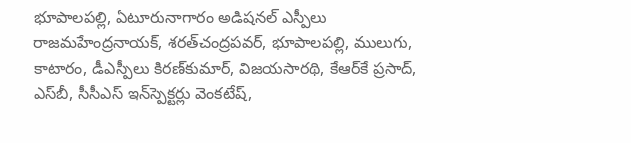భూపాలపల్లి, ఏటూరునాగారం అడిషనల్‌ ఎస్పీలు రాజమహేంద్రనాయక్, శరత్‌చంద్రపవర్, భూపాలపల్లి, ములుగు, కాటారం, డీఎస్పీలు కిరణ్‌కుమార్, విజయసారథి, కేఆర్‌కే ప్రసాద్, ఎస్‌బీ, సీసీఎస్‌ ఇన్‌స్పెక్టర్లు వెంకటేష్,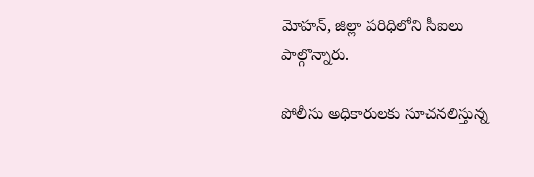మోహన్, జిల్లా పరిధిలోని సీఐలు పాల్గొన్నారు.

పోలీసు అధికారులకు సూచనలిస్తున్న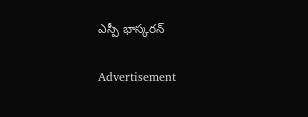ఎస్పీ భాస్కరన్‌

Advertisement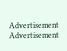Advertisement
Advertisement